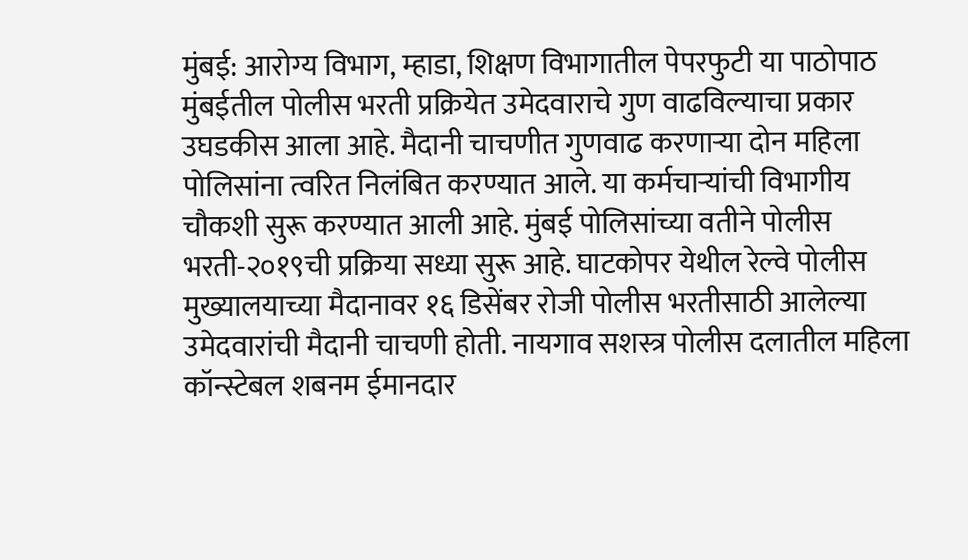मुंबई: आरोग्य विभाग, म्हाडा, शिक्षण विभागातील पेपरफुटी या पाठोपाठ मुंबईतील पोलीस भरती प्रक्रियेत उमेदवाराचे गुण वाढविल्याचा प्रकार उघडकीस आला आहे. मैदानी चाचणीत गुणवाढ करणाऱ्या दोन महिला पोलिसांना त्वरित निलंबित करण्यात आले. या कर्मचाऱ्यांची विभागीय चौकशी सुरू करण्यात आली आहे. मुंबई पोलिसांच्या वतीने पोलीस भरती-२०१९ची प्रक्रिया सध्या सुरू आहे. घाटकोपर येथील रेल्वे पोलीस मुख्यालयाच्या मैदानावर १६ डिसेंबर रोजी पोलीस भरतीसाठी आलेल्या उमेदवारांची मैदानी चाचणी होती. नायगाव सशस्त्र पोलीस दलातील महिला कॉन्स्टेबल शबनम ईमानदार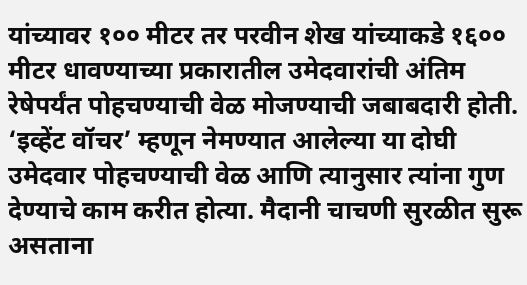यांच्यावर १०० मीटर तर परवीन शेख यांच्याकडे १६०० मीटर धावण्याच्या प्रकारातील उमेदवारांची अंतिम रेषेपर्यंत पोहचण्याची वेळ मोजण्याची जबाबदारी होती. ‘इव्हेंट वॉचर’ म्हणून नेमण्यात आलेल्या या दोघी उमेदवार पोहचण्याची वेळ आणि त्यानुसार त्यांना गुण देण्याचे काम करीत होत्या. मैदानी चाचणी सुरळीत सुरू असताना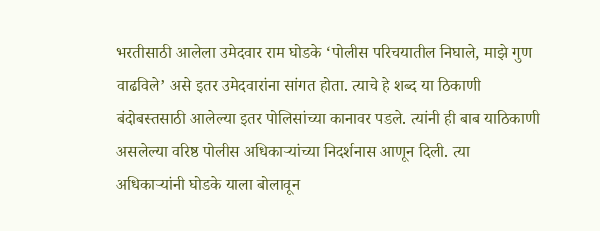भरतीसाठी आलेला उमेदवार राम घोडके ‘पोलीस परिचयातील निघाले, माझे गुण वाढविले’ असे इतर उमेदवारांना सांगत होता. त्याचे हे शब्द या ठिकाणी बंदोबस्तसाठी आलेल्या इतर पोलिसांच्या कानावर पडले. त्यांनी ही बाब याठिकाणी असलेल्या वरिष्ठ पोलीस अधिकाऱ्यांच्या निदर्शनास आणून दिली. त्या अधिकाऱ्यांनी घोडके याला बोलावून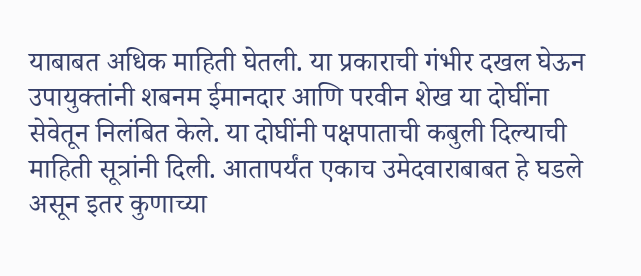याबाबत अधिक माहिती घेतली. या प्रकाराची गंभीर दखल घेऊन उपायुक्तांनी शबनम ईमानदार आणि परवीन शेख या दोघींना सेवेतून निलंबित केले. या दोघींनी पक्षपाताची कबुली दिल्याची माहिती सूत्रांनी दिली. आतापर्यंत एकाच उमेदवाराबाबत हे घडले असून इतर कुणाच्या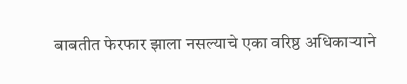बाबतीत फेरफार झाला नसल्याचे एका वरिष्ठ अधिकाऱ्याने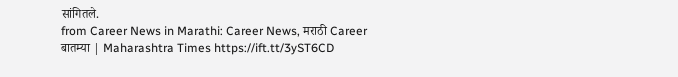सांगितले.
from Career News in Marathi: Career News, मराठी Career बातम्या | Maharashtra Times https://ift.tt/3yST6CD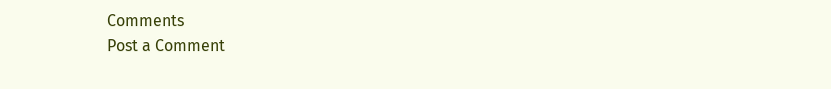Comments
Post a Comment